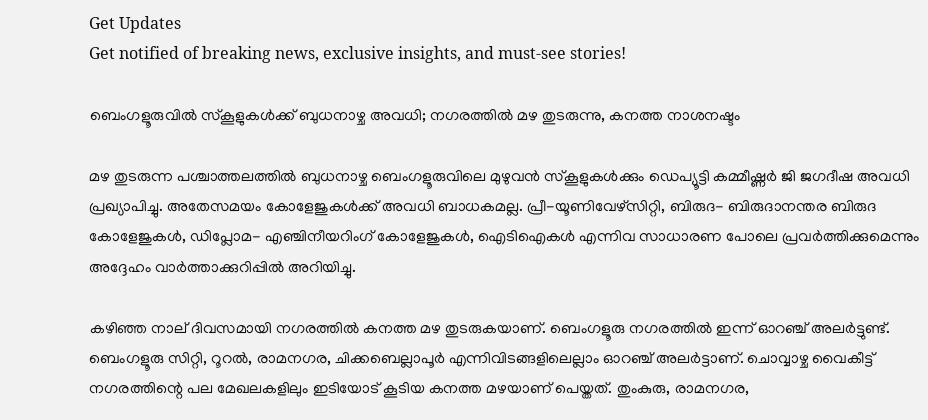Get Updates
Get notified of breaking news, exclusive insights, and must-see stories!

ബെംഗളൂരുവിൽ സ്കൂളുകൾക്ക് ബുധനാഴ്ച അവധി; നഗരത്തിൽ മഴ തുടരുന്നു, കനത്ത നാശനഷ്ടം

മഴ തുടരുന്ന പശ്ചാത്തലത്തിൽ ബുധനാഴ്ച ബെംഗളൂരുവിലെ മുഴുവൻ സ്കൂളുകൾക്കും ഡെപ്യൂട്ടി കമ്മീഷ്ണർ ജി ജഗദീഷ അവധി പ്രഖ്യാപിച്ചു. അതേസമയം കോളേജുകൾക്ക് അവധി ബാധകമല്ല. പ്രീ-യൂണിവേഴ്‌സിറ്റി, ബിരുദ- ബിരുദാനന്തര ബിരുദ കോളേജുകൾ, ഡിപ്ലോമ- എഞ്ചിനീയറിംഗ് കോളേജുകൾ, ഐടിഐകൾ എന്നിവ സാധാരണ പോലെ പ്രവർത്തിക്കുമെന്നും അദ്ദേഹം വാർത്താക്കുറിപ്പിൽ അറിയിച്ചു.

കഴിഞ്ഞ നാല് ദിവസമായി നഗരത്തിൽ കനത്ത മഴ തുടരുകയാണ്. ബെംഗളൂരു നഗരത്തിൽ ഇന്ന് ഓറഞ്ച് അലർട്ടുണ്ട്. ബെംഗളൂരു സിറ്റി, റൂറൽ, രാമനഗര, ചിക്കബെല്ലാപൂർ എന്നിവിടങ്ങളിലെല്ലാം ഓറഞ്ച് അലർട്ടാണ്. ചൊവ്വാഴ്ച വൈകീട്ട് നഗരത്തിന്റെ പല മേഖലകളിലും ഇടിയോട് കൂടിയ കനത്ത മഴയാണ് പെയ്തത്. തുംകുരു, രാമനഗര,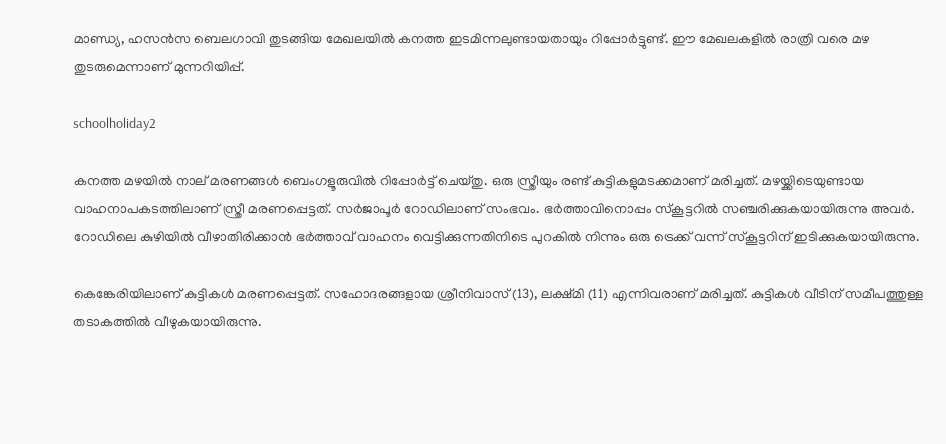മാണ്ഡ്യ, ഹസൻസ ബെലഗാവി തുടങ്ങിയ മേഖലയിൽ കനത്ത ഇടമിന്നലുണ്ടായതായും റിപ്പോർട്ടുണ്ട്. ഈ മേഖലകളിൽ രാത്രി വരെ മഴ തുടരുമെന്നാണ് മുന്നറിയിപ്പ്.

schoolholiday2

കനത്ത മഴയിൽ നാല് മരണങ്ങൾ ബെംഗളൂരുവിൽ റിപ്പോർട്ട് ചെയ്തു. ഒരു സ്ത്രീയും രണ്ട് കുട്ടികളുമടക്കമാണ് മരിച്ചത്. മഴയ്ക്കിടെയുണ്ടായ വാഹനാപകടത്തിലാണ് സ്ത്രീ മരണപ്പെട്ടത്. സർജാപൂർ റോഡിലാണ് സംഭവം. ഭർത്താവിനൊപ്പം സ്കൂട്ടറിൽ സഞ്ചരിക്കുകയായിരുന്നു അവർ. റോഡിലെ കുഴിയിൽ വീഴാതിരിക്കാൻ ഭർത്താവ് വാഹനം വെട്ടിക്കുന്നതിനിടെ പുറകിൽ നിന്നും ഒരു ട്രെക്ക് വന്ന് സ്കൂട്ടറിന് ഇടിക്കുകയായിരുന്നു.

കെങ്കേരിയിലാണ് കുട്ടികൾ മരണപ്പെട്ടത്. സഹോദരങ്ങളായ ശ്രീനിവാസ് (13), ലക്ഷ്മി (11) എന്നിവരാണ് മരിച്ചത്. കുട്ടികൾ വീടിന് സമീപത്തുള്ള തടാകത്തിൽ വീഴുകയായിരുന്നു.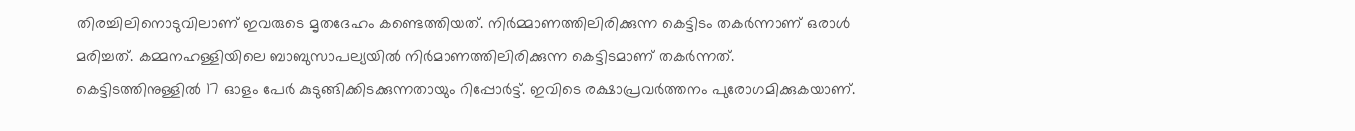തിരച്ചിലിനൊടുവിലാണ് ഇവരുടെ മൃതദേഹം കണ്ടെത്തിയത്. നിർമ്മാണത്തിലിരിക്കുന്ന കെട്ടിടം തകർന്നാണ് ഒരാൾ മരിച്ചത്. കമ്മനഹള്ളിയിലെ ബാബുസാപല്യയിൽ നിർമാണത്തിലിരിക്കുന്ന കെട്ടിടമാണ് തകർന്നത്. കെട്ടിടത്തിനുള്ളിൽ 17 ഓളം പേർ കുടുങ്ങിക്കിടക്കുന്നതായും റിപ്പോർട്ട്. ഇവിടെ രക്ഷാപ്രവർത്തനം പുരോഗമിക്കുകയാണ്.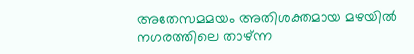അതേസമമയം അതിശക്തമായ മഴയിൽ നഗരത്തിലെ താഴ്ന്ന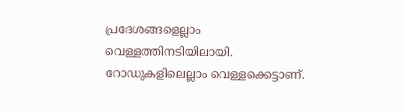പ്രദേശങ്ങളെല്ലാം വെള്ളത്തിനടിയിലായി. റോഡുകളിലെല്ലാം വെള്ളക്കെട്ടാണ്.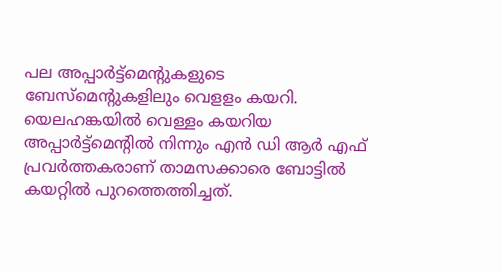പല അപ്പാർട്ട്മെന്റുകളുടെ ബേസ്മെന്റുകളിലും വെളളം കയറി. യെലഹങ്കയിൽ വെള്ളം കയറിയ അപ്പാർട്ട്മെന്റിൽ നിന്നും എൻ ഡി ആർ എഫ് പ്രവർത്തകരാണ് താമസക്കാരെ ബോട്ടിൽ കയറ്റിൽ പുറത്തെത്തിച്ചത്.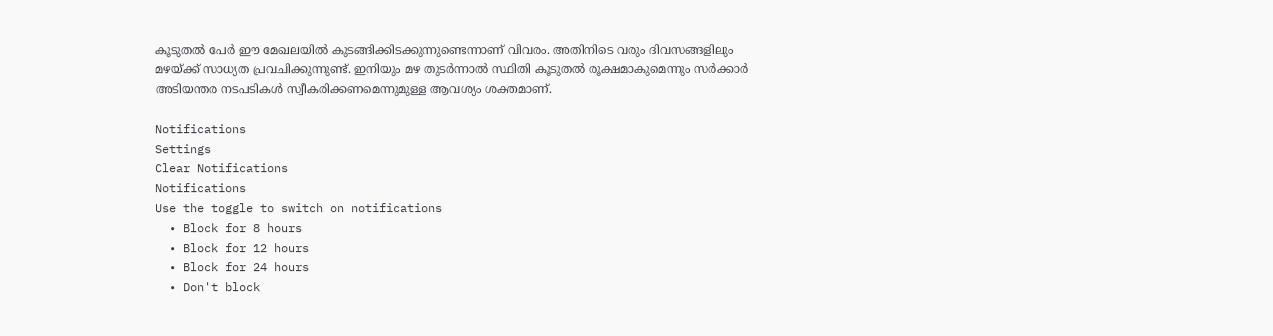കൂടുതൽ പേർ ഈ മേഖലയിൽ കുടങ്ങിക്കിടക്കുന്നുണ്ടെന്നാണ് വിവരം. അതിനിടെ വരും ദിവസങ്ങളിലും മഴയ്ക്ക് സാധ്യത പ്രവചിക്കുന്നുണ്ട്. ഇനിയും മഴ തുടർന്നാൽ സ്ഥിതി കൂടുതൽ രൂക്ഷമാകുമെന്നും സർക്കാർ അടിയന്തര നടപടികൾ സ്വീകരിക്കണമെന്നുമുള്ള ആവശ്യം ശക്തമാണ്.

Notifications
Settings
Clear Notifications
Notifications
Use the toggle to switch on notifications
  • Block for 8 hours
  • Block for 12 hours
  • Block for 24 hours
  • Don't block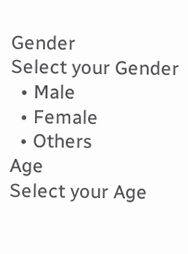Gender
Select your Gender
  • Male
  • Female
  • Others
Age
Select your Age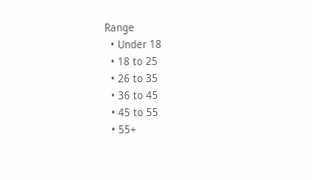Range
  • Under 18
  • 18 to 25
  • 26 to 35
  • 36 to 45
  • 45 to 55
  • 55+